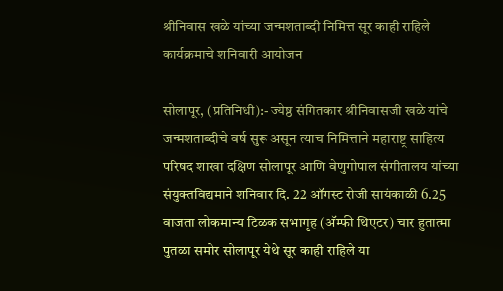श्रीनिवास खळे यांच्या जन्मशताब्दी निमित्त सूर काही राहिले कार्यक्रमाचे शनिवारी आयोजन

सोलापूर, (प्रतिनिधी):- ज्येष्ठ संगितकार श्रीनिवासजी खळे यांचे जन्मशताब्दीचे वर्ष सुरू असून त्याच निमित्ताने महाराष्ट्र साहित्य परिषद शाखा दक्षिण सोलापूर आणि वेणुगोपाल संगीतालय यांच्या संयुक्तविद्यमाने शनिवार दि. 22 ऑगस्ट रोजी सायंकाळी 6.25 वाजता लोकमान्य टिळक सभागृह (अ‍ॅम्फी थिएटर) चार हुतात्मा पुतळा समोर सोलापूर येथे सूर काही राहिले या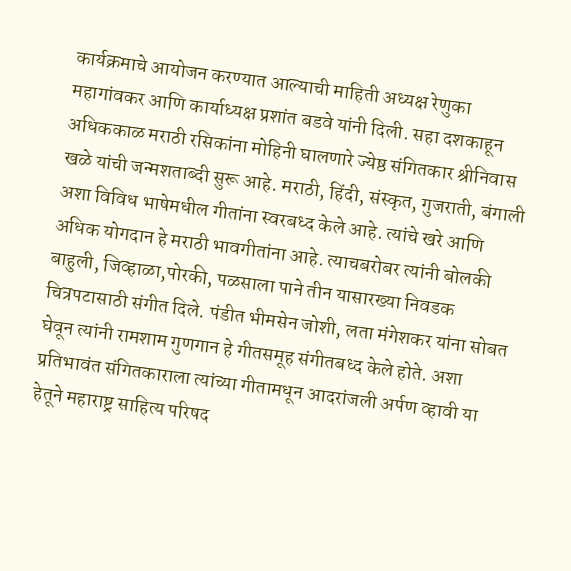कार्यक्रमाचे आयोजन करण्यात आल्याची माहिती अध्यक्ष रेणुका महागांवकर आणि कार्याध्यक्ष प्रशांत बडवे यांनी दिली. सहा दशकाहून अधिककाळ मराठी रसिकांना मोहिनी घालणारे ज्येष्ठ संगितकार श्रीनिवास खळे यांची जन्मशताब्दी सुरू आहे. मराठी, हिंदी, संस्कृत, गुजराती, बंगाली अशा विविध भाषेमधील गीतांना स्वरबध्द केले आहे. त्यांचे खरे आणि अधिक योगदान हे मराठी भावगीतांना आहे. त्याचबरोबर त्यांनी बोलकी बाहुली, जिव्हाळा,पोरकी, पळसाला पाने तीन यासारख्या निवडक चित्रपटासाठी संगीत दिले. पंडीत भीमसेन जोशी, लता मंगेशकर यांना सोबत घेवून त्यांनी रामशाम गुणगान हे गीतसमूह संगीतबध्द केले होते. अशा प्रतिभावंत संगितकाराला त्यांच्या गीतामधून आदरांजली अर्पण व्हावी या हेतूने महाराष्ट्र साहित्य परिषद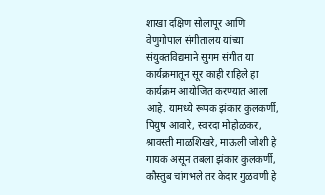शाखा दक्षिण सोलापूर आणि वेणुगोपाल संगीतालय यांच्या संयुक्तविद्यमाने सुगम संगीत या कार्यक्रमातून सूर काही राहिले हा कार्यक्रम आयोजित करण्यात आला आहे. यामध्ये रूपक झंकार कुलकर्णी, पियुष आवारे, स्वरदा मोहोळकर, श्रावस्ती माळशिखरे, माऊली जोशी हे गायक असून तबला झंकार कुलकर्णी, कौस्तुब चांगभले तर केदार गुळवणी हे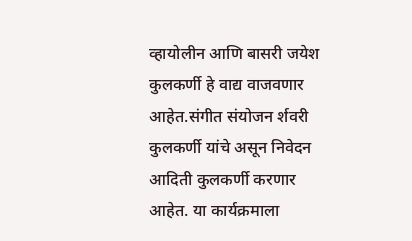व्हायोलीन आणि बासरी जयेश कुलकर्णी हे वाद्य वाजवणार आहेत.संगीत संयोजन र्शवरी कुलकर्णी यांचे असून निवेदन आदिती कुलकर्णी करणार आहेत. या कार्यक्रमाला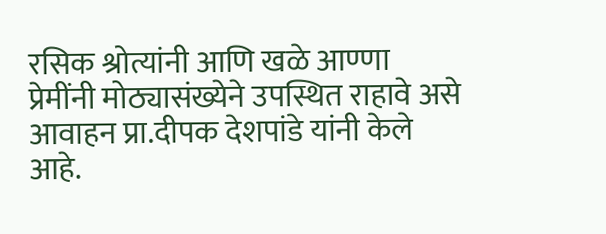रसिक श्रोत्यांनी आणि खळे आण्णा प्रेमींनी मोठ्यासंख्येने उपस्थित राहावे असे आवाहन प्रा.दीपक देशपांडे यांनी केले आहे.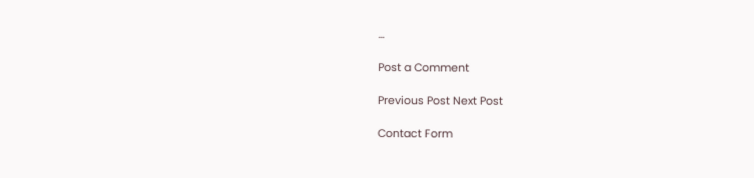...

Post a Comment

Previous Post Next Post

Contact Form